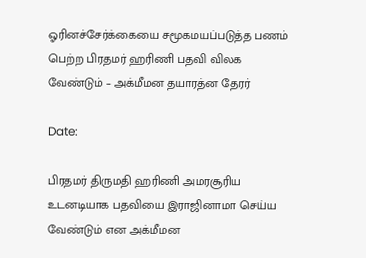ஓரினச்சேர்க்கையை சமூகமயப்படுத்த பணம் பெற்ற பிரதமர் ஹரிணி பதவி விலக வேண்டும் – அக்மீமன தயாரத்ன தேரர்

Date:

பிரதமர் திருமதி ஹரிணி அமரசூரிய உடனடியாக பதவியை இராஜினாமா செய்ய வேண்டும் என அக்மீமன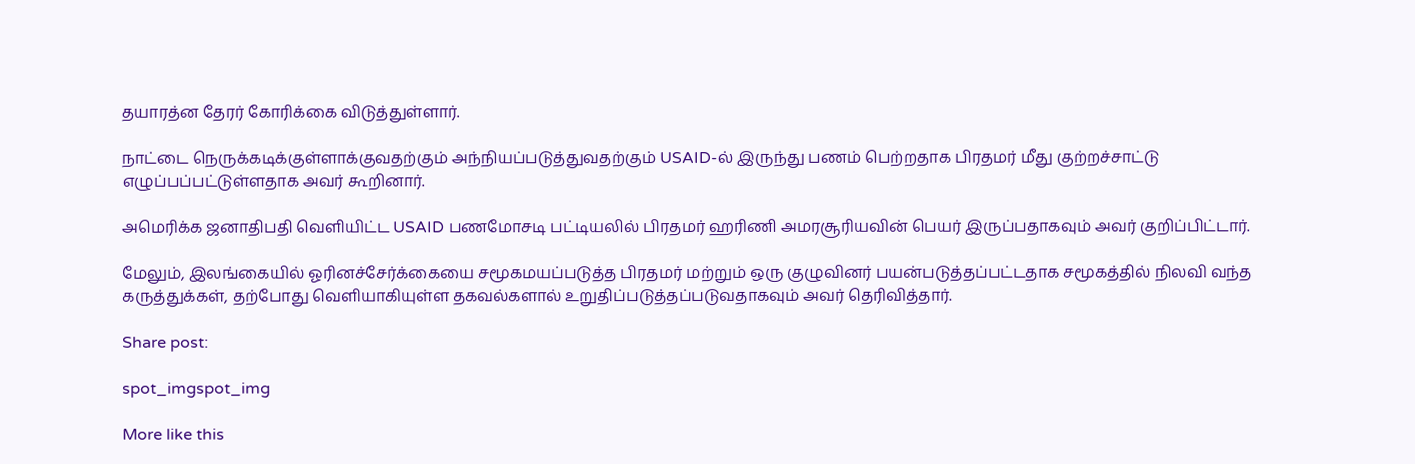தயாரத்ன தேரர் கோரிக்கை விடுத்துள்ளார்.

நாட்டை நெருக்கடிக்குள்ளாக்குவதற்கும் அந்நியப்படுத்துவதற்கும் USAID-ல் இருந்து பணம் பெற்றதாக பிரதமர் மீது குற்றச்சாட்டு எழுப்பப்பட்டுள்ளதாக அவர் கூறினார்.

அமெரிக்க ஜனாதிபதி வெளியிட்ட USAID பணமோசடி பட்டியலில் பிரதமர் ஹரிணி அமரசூரியவின் பெயர் இருப்பதாகவும் அவர் குறிப்பிட்டார்.

மேலும், இலங்கையில் ஓரினச்சேர்க்கையை சமூகமயப்படுத்த பிரதமர் மற்றும் ஒரு குழுவினர் பயன்படுத்தப்பட்டதாக சமூகத்தில் நிலவி வந்த கருத்துக்கள், தற்போது வெளியாகியுள்ள தகவல்களால் உறுதிப்படுத்தப்படுவதாகவும் அவர் தெரிவித்தார்.

Share post:

spot_imgspot_img

More like this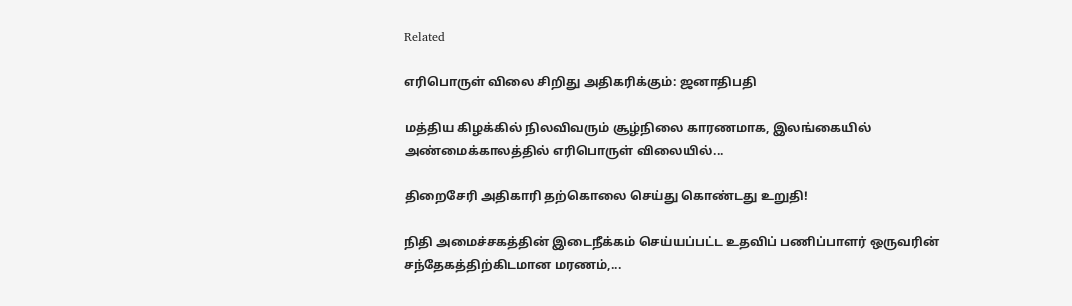Related

எரிபொருள் விலை சிறிது அதிகரிக்கும்: ஜனாதிபதி

மத்திய கிழக்கில் நிலவிவரும் சூழ்நிலை காரணமாக, இலங்கையில் அண்மைக்காலத்தில் எரிபொருள் விலையில்...

திறைசேரி அதிகாரி தற்கொலை செய்து கொண்டது உறுதி!

நிதி அமைச்சகத்தின் இடைநீக்கம் செய்யப்பட்ட உதவிப் பணிப்பாளர் ஒருவரின் சந்தேகத்திற்கிடமான மரணம்,...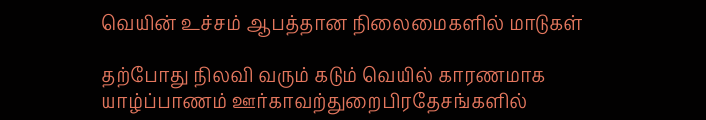வெயின் உச்சம் ஆபத்தான நிலைமைகளில் மாடுகள்

தற்போது நிலவி வரும் கடும் வெயில் காரணமாக யாழ்ப்பாணம் ஊர்காவற்துறைபிரதேசங்களில்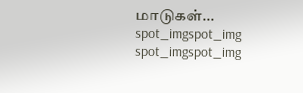மாடுகள்...
spot_imgspot_img
spot_imgspot_img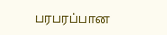பரபரப்பான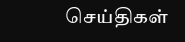செய்திகள்